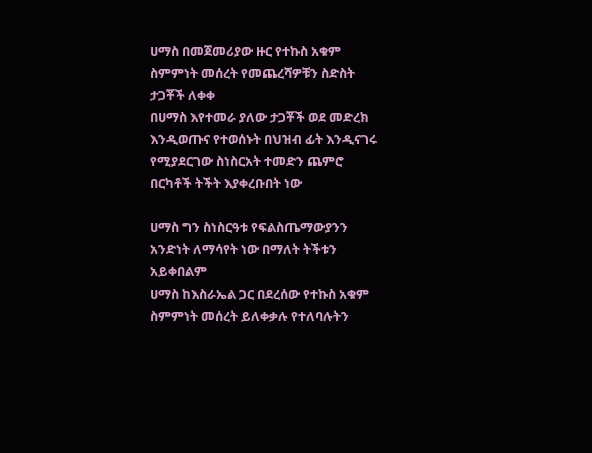ሀማስ በመጀመሪያው ዙር የተኩስ አቁም ስምምነት መሰረት የመጨረሻዎቹን ስድስት ታጋቾች ለቀቀ
በሀማስ እየተመራ ያለው ታጋቾች ወደ መድረክ እንዲወጡና የተወሰኑት በህዝብ ፊት እንዲናገሩ የሚያደርገው ስነስርአት ተመድን ጨምሮ በርካቶች ትችት እያቀረቡበት ነው

ሀማስ ግን ስነስርዓቱ የፍልስጤማውያንን አንድነት ለማሳየት ነው በማለት ትችቱን አይቀበልም
ሀማስ ከእስራኤል ጋር በደረሰው የተኩስ አቁም ስምምነት መሰረት ይለቀቃሉ የተለባሉትን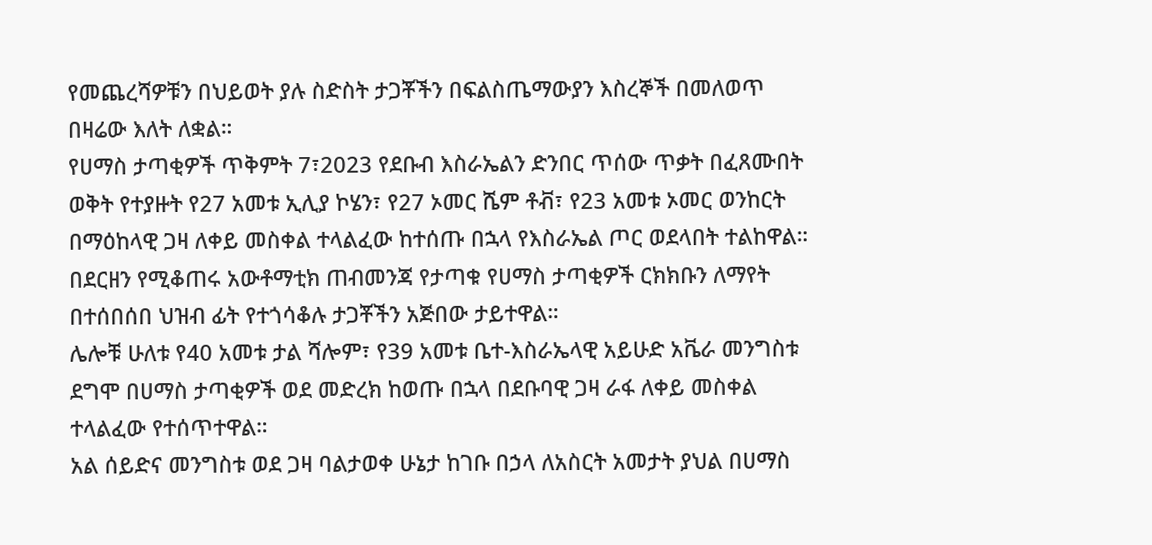የመጨረሻዎቹን በህይወት ያሉ ስድስት ታጋቾችን በፍልስጤማውያን እስረኞች በመለወጥ በዛሬው እለት ለቋል።
የሀማስ ታጣቂዎች ጥቅምት 7፣2023 የደቡብ እስራኤልን ድንበር ጥሰው ጥቃት በፈጸሙበት ወቅት የተያዙት የ27 አመቱ ኢሊያ ኮሄን፣ የ27 ኦመር ሼም ቶቭ፣ የ23 አመቱ ኦመር ወንከርት በማዕከላዊ ጋዛ ለቀይ መስቀል ተላልፈው ከተሰጡ በኋላ የእስራኤል ጦር ወደላበት ተልከዋል።
በደርዘን የሚቆጠሩ አውቶማቲክ ጠብመንጃ የታጣቁ የሀማስ ታጣቂዎች ርክክቡን ለማየት በተሰበሰበ ህዝብ ፊት የተጎሳቆሉ ታጋቾችን አጅበው ታይተዋል።
ሌሎቹ ሁለቱ የ40 አመቱ ታል ሻሎም፣ የ39 አመቱ ቤተ-እስራኤላዊ አይሁድ አቬራ መንግስቱ ደግሞ በሀማስ ታጣቂዎች ወደ መድረክ ከወጡ በኋላ በደቡባዊ ጋዛ ራፋ ለቀይ መስቀል ተላልፈው የተሰጥተዋል።
አል ሰይድና መንግስቱ ወደ ጋዛ ባልታወቀ ሁኔታ ከገቡ በኃላ ለአስርት አመታት ያህል በሀማስ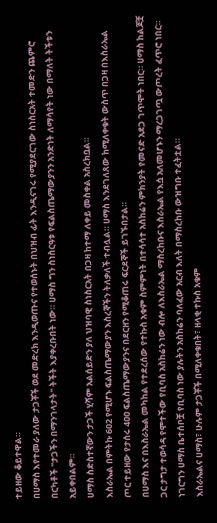ተይዘው ቆይተዋል።
በሀማስ እየተመራ ያለው ታጋቾች ወደ መድረክ እንዲወጡና የተወሰኑት በህዝብ ፊት እንዲናገሩ የሚያደርገው ስነስርአት ተመድን ጨምሮ በርካቶች "ታጋችን በማንገላታት" ትችት እያቀረቡበት ነው። ሀማስ ግን ስነስርዓቱ የፍልስጤማውያንን አንድነት ለማሳየት ነው በማለት ትችቱን አይቀበልም።
ሀማስ ስድስተኛውን ታጋች ሂሻም አልሰይድን ያለ ህዝባዊ ስነስርአት በጋዛ ከተማ ለቀይ መስቀል አስረክቧል።
እስራኤል በምትኩ 602 የሚሆኑ ፍልስጤማውያን እስረኞችን ትለቃለች ተብሏል። ሀማስ እንደገለጸው ከሚለቀቁት ውስጥ በጋዛ በእስራኤል ጦር ተይዘው የታሰሩ 4ዐዐ ፍልስጤማውያንና በደርዘን የሚቆጠሩ ፍርደኞች ይገኙበታል።
በሀማስ እና በእስራኤል መካከል የተደረሰው የተኩስ አቁም ስምምነት በተሳሳተ አስከሬን ምክንያት የመናድ አደጋ ገጥሞት ነበር። ሀማስ ከልጆቿ ጋር ታግታ ተወሳዳ የሞተችው የቢባስ አስከሬን ነው ብሎ ለእስራኤል ማስረከቡና እስራኤል የእሷ አለመሆኑን ማረጋገጧ ውጦረት ፈጥሮ ነበር። ነገርግን ሀማስ ቤተሰቦቿ የቢባስ ነው ያሉትን አስከሬን ባለፈው አርብ እለት በማስረከቡ ውዝግቡ ተፈትቷል።
እስራኤልና ሀማስ፣ ሁሉም ታጋቾች በሚለቀቁበት፣ ዘላቂ ተኩስ አቁም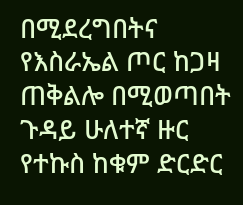በሚደረግበትና የእስራኤል ጦር ከጋዛ ጠቅልሎ በሚወጣበት ጉዳይ ሁለተኛ ዙር የተኩስ ከቁም ድርድር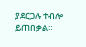ያደርጋሉ ተብሎ ይጠበቃል።